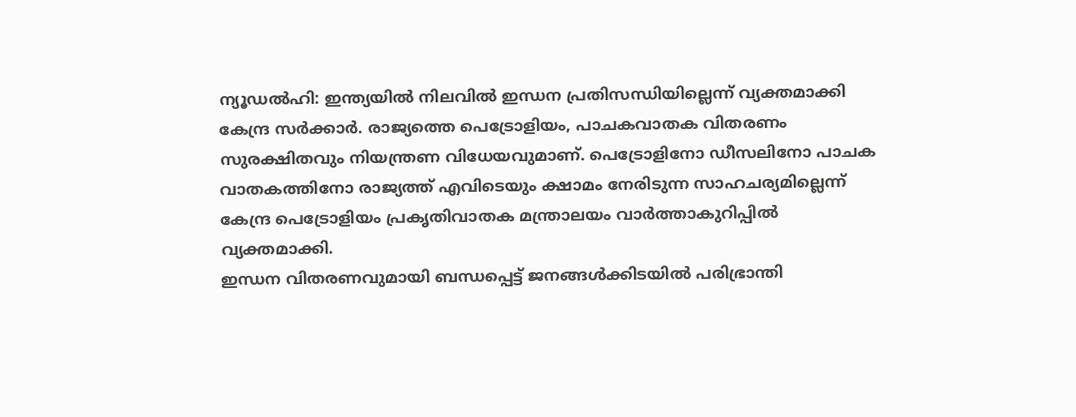ന്യൂഡൽഹി: ഇന്ത്യയിൽ നിലവിൽ ഇന്ധന പ്രതിസന്ധിയില്ലെന്ന് വ്യക്തമാക്കി കേന്ദ്ര സർക്കാർ. രാജ്യത്തെ പെട്രോളിയം, പാചകവാതക വിതരണം സുരക്ഷിതവും നിയന്ത്രണ വിധേയവുമാണ്. പെട്രോളിനോ ഡീസലിനോ പാചക വാതകത്തിനോ രാജ്യത്ത് എവിടെയും ക്ഷാമം നേരിടുന്ന സാഹചര്യമില്ലെന്ന് കേന്ദ്ര പെട്രോളിയം പ്രകൃതിവാതക മന്ത്രാലയം വാർത്താകുറിപ്പിൽ വ്യക്തമാക്കി.
ഇന്ധന വിതരണവുമായി ബന്ധപ്പെട്ട് ജനങ്ങൾക്കിടയിൽ പരിഭ്രാന്തി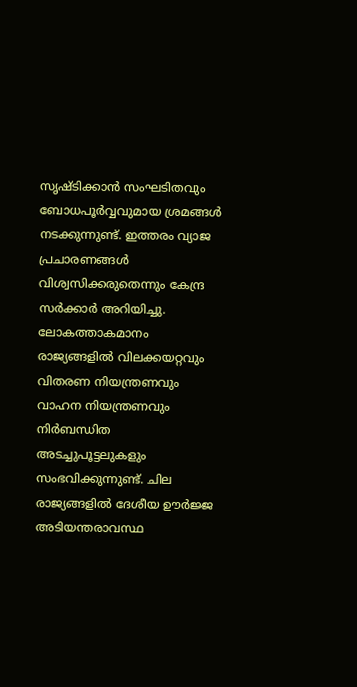സൃഷ്ടിക്കാൻ സംഘടിതവും ബോധപൂർവ്വവുമായ ശ്രമങ്ങൾ നടക്കുന്നുണ്ട്. ഇത്തരം വ്യാജ പ്രചാരണങ്ങൾ വിശ്വസിക്കരുതെന്നും കേന്ദ്ര സർക്കാർ അറിയിച്ചു.
ലോകത്താകമാനം രാജ്യങ്ങളിൽ വിലക്കയറ്റവും വിതരണ നിയന്ത്രണവും വാഹന നിയന്ത്രണവും നിർബന്ധിത അടച്ചുപൂട്ടലുകളും സംഭവിക്കുന്നുണ്ട്. ചില രാജ്യങ്ങളിൽ ദേശീയ ഊർജ്ജ അടിയന്തരാവസ്ഥ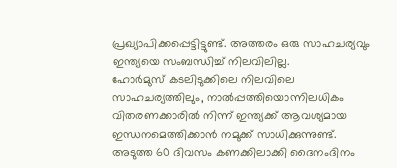പ്രഖ്യാപിക്കപ്പെട്ടിട്ടുണ്ട്. അത്തരം ഒരു സാഹചര്യവും ഇന്ത്യയെ സംബന്ധിച്ച് നിലവിലില്ല.
ഹോർമുസ് കടലിടുക്കിലെ നിലവിലെ സാഹചര്യത്തിലും, നാൽപ്പത്തിയൊന്നിലധികം വിതരണക്കാരിൽ നിന്ന് ഇന്ത്യക്ക് ആവശ്യമായ ഇന്ധനമെത്തിക്കാൻ നമുക്ക് സാധിക്കുന്നുണ്ട്. അടുത്ത 60 ദിവസം കണക്കിലാക്കി ദൈനംദിനം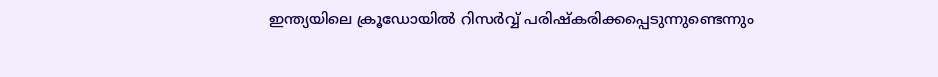ഇന്ത്യയിലെ ക്രൂഡോയിൽ റിസർവ്വ് പരിഷ്കരിക്കപ്പെടുന്നുണ്ടെന്നും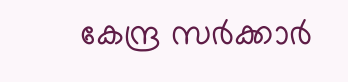കേന്ദ്ര സർക്കാർ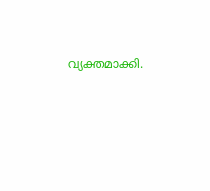വ്യക്തമാക്കി.